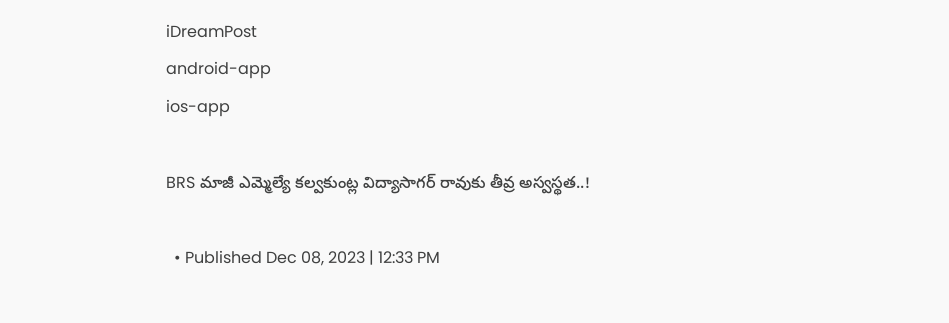iDreamPost
android-app
ios-app

BRS మాజీ ఎమ్మెల్యే కల్వకుంట్ల విద్యాసాగర్ రావుకు తీవ్ర అస్వస్థత..!

  • Published Dec 08, 2023 | 12:33 PM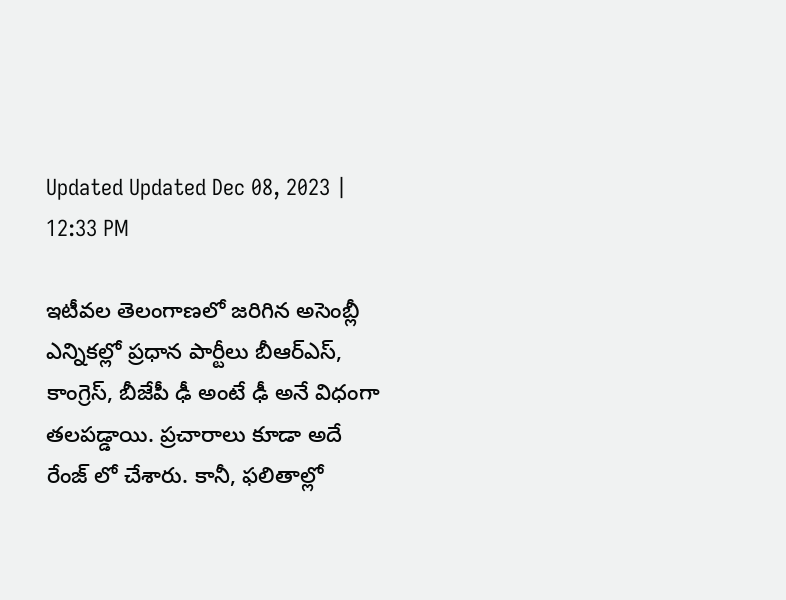Updated Updated Dec 08, 2023 | 12:33 PM

ఇటీవల తెలంగాణలో జరిగిన అసెంబ్లీ ఎన్నికల్లో ప్రధాన పార్టీలు బీఆర్ఎస్, కాంగ్రెస్, బీజేపీ ఢీ అంటే ఢీ అనే విధంగా తలపడ్డాయి. ప్రచారాలు కూడా అదే రేంజ్ లో చేశారు. కానీ, ఫలితాల్లో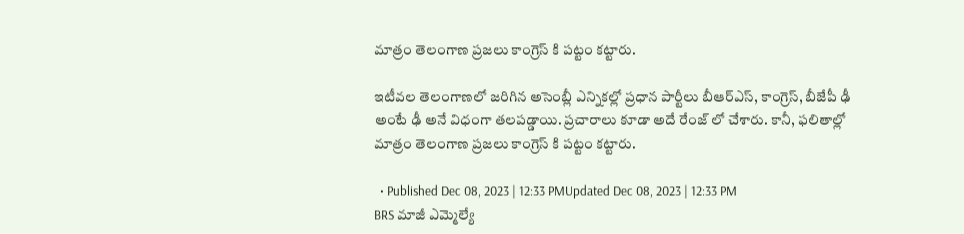మాత్రం తెలంగాణ ప్రజలు కాంగ్రెస్ కి పట్టం కట్టారు.

ఇటీవల తెలంగాణలో జరిగిన అసెంబ్లీ ఎన్నికల్లో ప్రధాన పార్టీలు బీఆర్ఎస్, కాంగ్రెస్, బీజేపీ ఢీ అంటే ఢీ అనే విధంగా తలపడ్డాయి. ప్రచారాలు కూడా అదే రేంజ్ లో చేశారు. కానీ, ఫలితాల్లో మాత్రం తెలంగాణ ప్రజలు కాంగ్రెస్ కి పట్టం కట్టారు.

  • Published Dec 08, 2023 | 12:33 PMUpdated Dec 08, 2023 | 12:33 PM
BRS మాజీ ఎమ్మెల్యే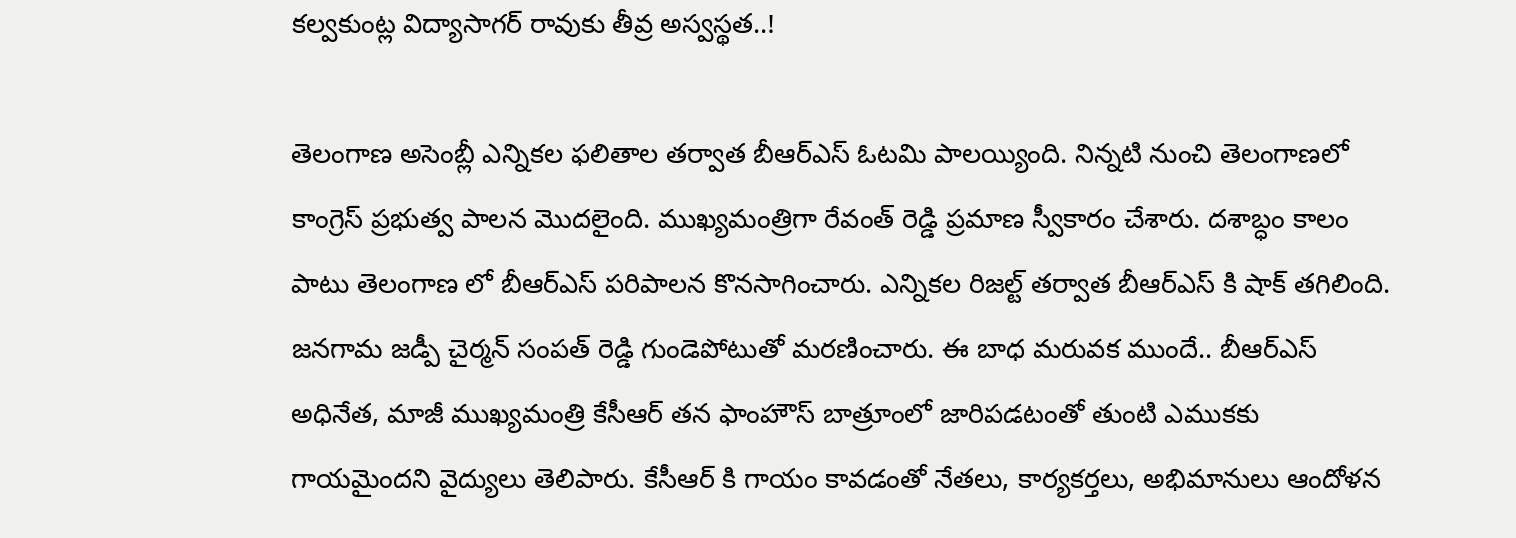కల్వకుంట్ల విద్యాసాగర్ రావుకు తీవ్ర అస్వస్థత..!

తెలంగాణ అసెంబ్లీ ఎన్నికల ఫలితాల తర్వాత బీఆర్ఎస్ ఓటమి పాలయ్యింది. నిన్నటి నుంచి తెలంగాణలో కాంగ్రెస్ ప్రభుత్వ పాలన మొదలైంది. ముఖ్యమంత్రిగా రేవంత్ రెడ్డి ప్రమాణ స్వీకారం చేశారు. దశాబ్ధం కాలం పాటు తెలంగాణ లో బీఆర్ఎస్ పరిపాలన కొనసాగించారు. ఎన్నికల రిజల్ట్ తర్వాత బీఆర్ఎస్ కి షాక్ తగిలింది. జనగామ జడ్పీ చైర్మన్ సంపత్ రెడ్డి గుండెపోటుతో మరణించారు. ఈ బాధ మరువక ముందే.. బీఆర్ఎస్ అధినేత, మాజీ ముఖ్యమంత్రి కేసీఆర్ తన ఫాంహౌస్‌ బాత్రూంలో జారిపడటంతో తుంటి ఎముకకు గాయమైందని వైద్యులు తెలిపారు. కేసీఆర్ కి గాయం కావడంతో నేతలు, కార్యకర్తలు, అభిమానులు ఆందోళన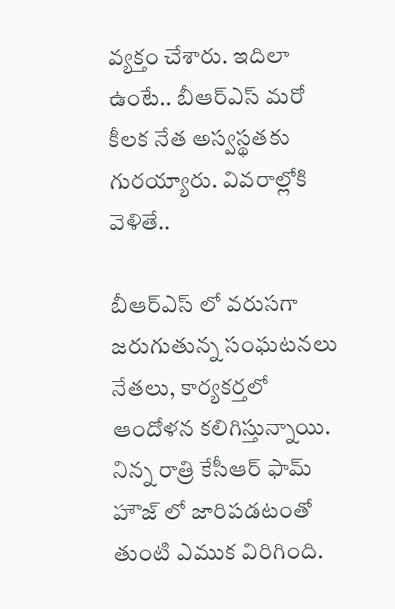వ్యక్తం చేశారు. ఇదిలా ఉంటే.. బీఆర్ఎస్ మరో కీలక నేత అస్వస్థతకు గురయ్యారు. వివరాల్లోకి వెళితే..

బీఆర్ఎస్ లో వరుసగా జరుగుతున్న సంఘటనలు నేతలు, కార్యకర్తలో ఆందోళన కలిగిస్తున్నాయి. నిన్న రాత్రి కేసీఆర్ ఫామ్ హౌజ్ లో జారిపడటంతో తుంటి ఎముక విరిగింది.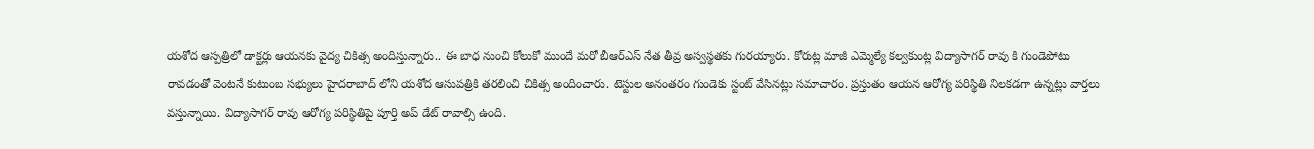యశోద ఆస్పత్రిలో డాక్టర్లు ఆయనకు వైద్య చికిత్స అందిస్తున్నారు.. ఈ బాధ నుంచి కోలుకో ముందే మరో బీఆర్ఎస్ నేత తీవ్ర అస్వస్థతకు గురయ్యారు. కోరుట్ల మాజీ ఎమ్మెల్యే కల్వకుంట్ల విద్యాసాగర్ రావు కి గుండెపోటు రావడంతో వెంటనే కుటుంబ సభ్యులు హైదరాబాద్ లోని యశోద ఆసుపత్రికి తరలించి చికిత్స అందించారు. టెస్టుల అనంతరం గుండెకు స్టంట్ వేసినట్లు సమాచారం. ప్రస్తుతం ఆయన ఆరోగ్య పరిస్థితి నిలకడగా ఉన్నట్లు వార్తలు వస్తున్నాయి. విద్యాసాగర్ రావు ఆరోగ్య పరిస్థితిపై పూర్తి అప్ డేట్ రావాల్సి ఉంది.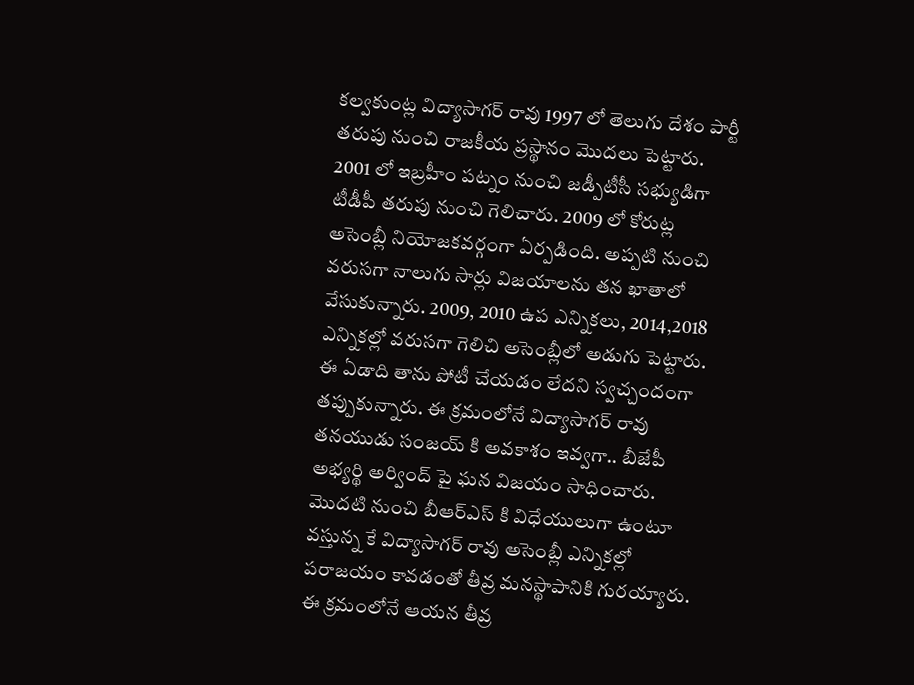కల్వకుంట్ల విద్యాసాగర్ రావు 1997 లో తెలుగు దేశం పార్టీ తరుపు నుంచి రాజకీయ ప్రస్థానం మొదలు పెట్టారు. 2001 లో ఇబ్రహీం పట్నం నుంచి జడ్పీటీసీ సభ్యుడిగా టీడీపీ తరుపు నుంచి గెలిచారు. 2009 లో కోరుట్ల అసెంబ్లీ నియోజకవర్గంగా ఏర్పడింది. అప్పటి నుంచి వరుసగా నాలుగు సార్లు విజయాలను తన ఖాతాలో వేసుకున్నారు. 2009, 2010 ఉప ఎన్నికలు, 2014,2018 ఎన్నికల్లో వరుసగా గెలిచి అసెంబ్లీలో అడుగు పెట్టారు. ఈ ఏడాది తాను పోటీ చేయడం లేదని స్వచ్చందంగా తప్పుకున్నారు. ఈ క్రమంలోనే విద్యాసాగర్ రావు తనయుడు సంజయ్ కి అవకాశం ఇవ్వగా.. బీజేపీ అభ్యర్థి అర్వింద్ పై ఘన విజయం సాధించారు. మొదటి నుంచి బీఆర్ఎస్ కి విధేయులుగా ఉంటూ వస్తున్న కే విద్యాసాగర్ రావు అసెంబ్లీ ఎన్నికల్లో పరాజయం కావడంతో తీవ్ర మనస్థాపానికి గురయ్యారు. ఈ క్రమంలోనే ఆయన తీవ్ర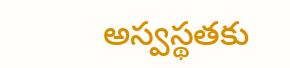అస్వస్థతకు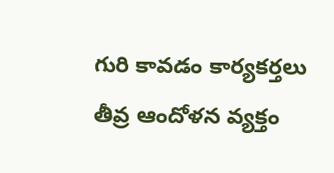గురి కావడం కార్యకర్తలు తీవ్ర ఆందోళన వ్యక్తం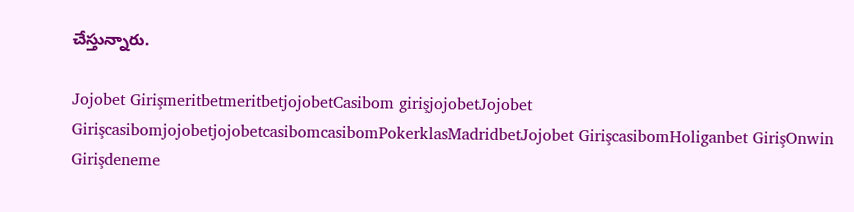చేస్తున్నారు.

Jojobet GirişmeritbetmeritbetjojobetCasibom girişjojobetJojobet GirişcasibomjojobetjojobetcasibomcasibomPokerklasMadridbetJojobet GirişcasibomHoliganbet GirişOnwin Girişdeneme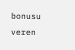bonusu veren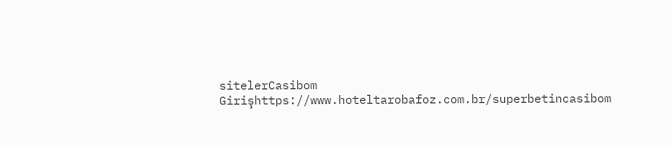sitelerCasibom Girişhttps://www.hoteltarobafoz.com.br/superbetincasibom